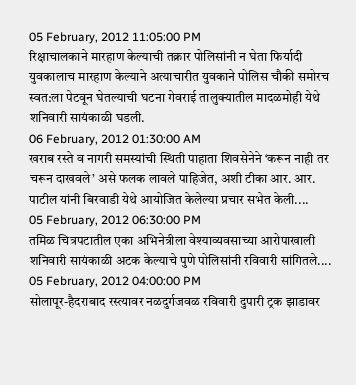05 February, 2012 11:05:00 PM
रिक्षाचालकाने मारहाण केल्याची तक्रार पोलिसांनी न घेता फिर्यादी युवकालाच मारहाण केल्याने अत्याचारीत युवकाने पोलिस चौकी समोरच स्वत:ला पेटवून घेतल्याची घटना गेवराई तालुक्यातील मादळमोही येथे शनिवारी सायंकाळी घडली.
06 February, 2012 01:30:00 AM
खराब रस्ते व नागरी समस्यांची स्थिती पाहाता शिवसेनेने ‘करून नाही तर चरून दाखवले’ असे फलक लावले पाहिजेत, अशी टीका आर. आर. पाटील यांनी बिरवाडी येथे आयोजित केलेल्या प्रचार सभेत केली....
05 February, 2012 06:30:00 PM
तमिळ चित्रपटातील एका अभिनेत्रीला वेश्याव्यवसाच्या आरोपाखाली शनिवारी सायंकाळी अटक केल्याचे पुणे पोलिसांनी रविवारी सांगितले....
05 February, 2012 04:00:00 PM
सोलापूर-हैदराबाद रस्त्यावर नळदुर्गजवळ रविवारी दुपारी ट्रक झाडावर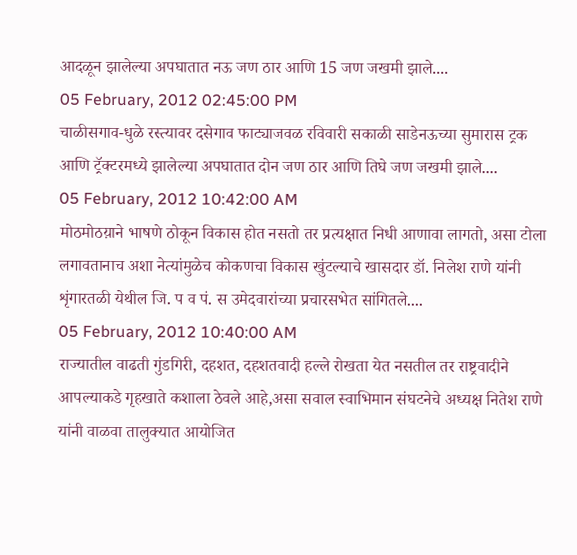आदळून झालेल्या अपघातात नऊ जण ठार आणि 15 जण जखमी झाले....
05 February, 2012 02:45:00 PM
चाळीसगाव-धुळे रस्त्यावर दसेगाव फाट्याजवळ रविवारी सकाळी साडेनऊच्या सुमारास ट्रक आणि ट्रॅक्टरमध्ये झालेल्या अपघातात दोन जण ठार आणि तिघे जण जखमी झाले....
05 February, 2012 10:42:00 AM
मोठमोठय़ाने भाषणे ठोकून विकास होत नसतो तर प्रत्यक्षात निधी आणावा लागतो, असा टोला लगावतानाच अशा नेत्यांमुळेच कोकणचा विकास खुंटल्याचे खासदार डॉ. निलेश राणे यांनी शृंगारतळी येथील जि. प व पं. स उमेदवारांच्या प्रचारसभेत सांगितले....
05 February, 2012 10:40:00 AM
राज्यातील वाढती गुंडगिरी, दहशत, दहशतवादी हल्ले रोखता येत नसतील तर राष्ट्रवादीने आपल्याकडे गृहखाते कशाला ठेवले आहे,असा सवाल स्वाभिमान संघटनेचे अध्यक्ष नितेश राणे यांनी वाळवा तालुक्यात आयोजित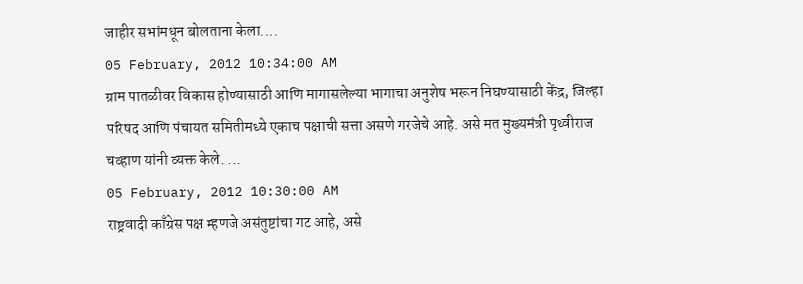जाहीर सभांमधून बोलताना केला....
05 February, 2012 10:34:00 AM
ग्राम पातळीवर विकास होण्यासाठी आणि मागासलेल्या भागाचा अनुशेष भरून निघण्यासाठी केंद्र, जिल्हा परिषद आणि पंचायत समितीमध्ये एकाच पक्षाची सत्ता असणे गरजेचे आहे. असे मत मुख्यमंत्री पृथ्वीराज चव्हाण यांनी व्यक्त केले. ...
05 February, 2012 10:30:00 AM
राष्ट्रवादी काँग्रेस पक्ष म्हणजे असंतुष्टांचा गट आहे, असे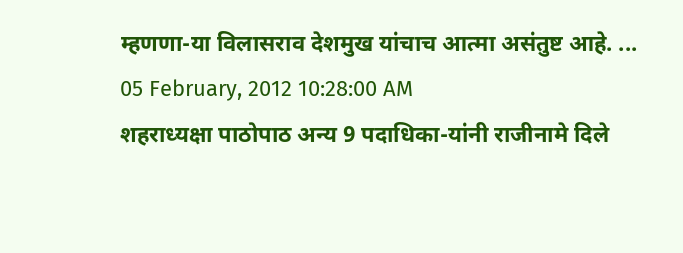म्हणणा-या विलासराव देशमुख यांचाच आत्मा असंतुष्ट आहे. ...
05 February, 2012 10:28:00 AM
शहराध्यक्षा पाठोपाठ अन्य 9 पदाधिका-यांनी राजीनामे दिले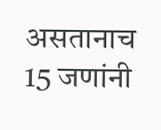असतानाच 15 जणांनी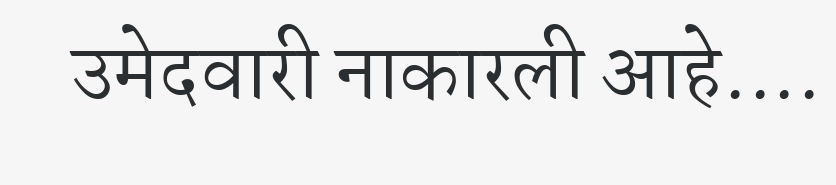उमेदवारी नाकारली आहे....